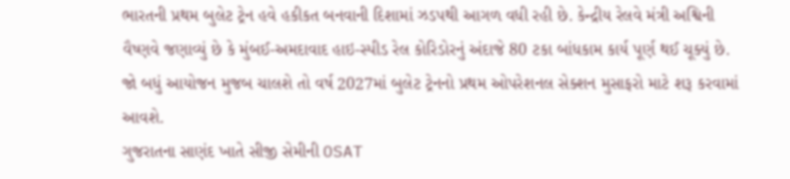ભારતની પ્રથમ બુલેટ ટ્રેન હવે હકીકત બનવાની દિશામાં ઝડપથી આગળ વધી રહી છે. કેન્દ્રીય રેલવે મંત્રી અશ્વિની વૈષ્ણવે જણાવ્યું છે કે મુંબઈ-અમદાવાદ હાઇ-સ્પીડ રેલ કોરિડોરનું અંદાજે 80 ટકા બાંધકામ કાર્ય પૂર્ણ થઈ ચૂક્યું છે. જો બધું આયોજન મુજબ ચાલશે તો વર્ષ 2027માં બુલેટ ટ્રેનનો પ્રથમ ઓપરેશનલ સેક્શન મુસાફરો માટે શરૂ કરવામાં આવશે.
ગુજરાતના સાણંદ ખાતે સીજી સેમીની OSAT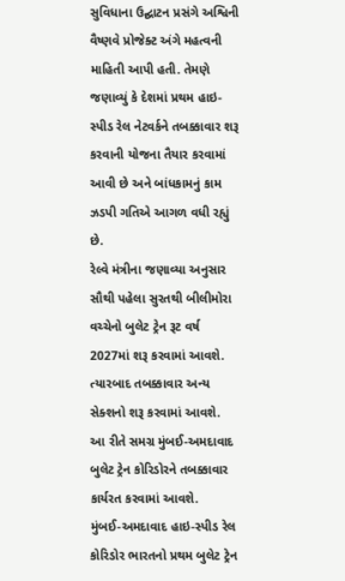સુવિધાના ઉદ્ઘાટન પ્રસંગે અશ્વિની વૈષ્ણવે પ્રોજેક્ટ અંગે મહત્વની માહિતી આપી હતી. તેમણે જણાવ્યું કે દેશમાં પ્રથમ હાઇ-સ્પીડ રેલ નેટવર્કને તબક્કાવાર શરૂ કરવાની યોજના તૈયાર કરવામાં આવી છે અને બાંધકામનું કામ ઝડપી ગતિએ આગળ વધી રહ્યું છે.
રેલ્વે મંત્રીના જણાવ્યા અનુસાર સૌથી પહેલા સુરતથી બીલીમોરા વચ્ચેનો બુલેટ ટ્રેન રૂટ વર્ષ 2027માં શરૂ કરવામાં આવશે. ત્યારબાદ તબક્કાવાર અન્ય સેક્શનો શરૂ કરવામાં આવશે.
આ રીતે સમગ્ર મુંબઈ-અમદાવાદ બુલેટ ટ્રેન કોરિડોરને તબક્કાવાર કાર્યરત કરવામાં આવશે.
મુંબઈ-અમદાવાદ હાઇ-સ્પીડ રેલ કોરિડોર ભારતનો પ્રથમ બુલેટ ટ્રેન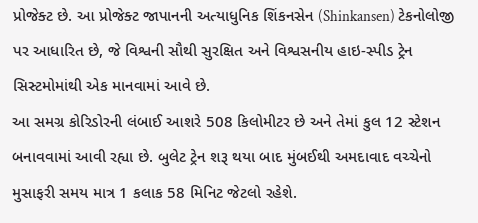પ્રોજેક્ટ છે. આ પ્રોજેક્ટ જાપાનની અત્યાધુનિક શિંકનસેન (Shinkansen) ટેકનોલોજી પર આધારિત છે, જે વિશ્વની સૌથી સુરક્ષિત અને વિશ્વસનીય હાઇ-સ્પીડ ટ્રેન સિસ્ટમોમાંથી એક માનવામાં આવે છે.
આ સમગ્ર કોરિડોરની લંબાઈ આશરે 508 કિલોમીટર છે અને તેમાં કુલ 12 સ્ટેશન બનાવવામાં આવી રહ્યા છે. બુલેટ ટ્રેન શરૂ થયા બાદ મુંબઈથી અમદાવાદ વચ્ચેનો મુસાફરી સમય માત્ર 1 કલાક 58 મિનિટ જેટલો રહેશે.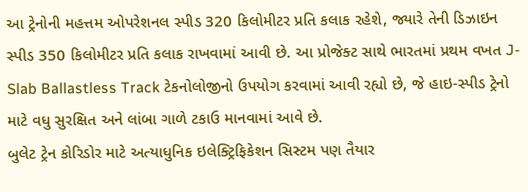આ ટ્રેનોની મહત્તમ ઓપરેશનલ સ્પીડ 320 કિલોમીટર પ્રતિ કલાક રહેશે, જ્યારે તેની ડિઝાઇન સ્પીડ 350 કિલોમીટર પ્રતિ કલાક રાખવામાં આવી છે. આ પ્રોજેક્ટ સાથે ભારતમાં પ્રથમ વખત J-Slab Ballastless Track ટેકનોલોજીનો ઉપયોગ કરવામાં આવી રહ્યો છે, જે હાઇ-સ્પીડ ટ્રેનો માટે વધુ સુરક્ષિત અને લાંબા ગાળે ટકાઉ માનવામાં આવે છે.
બુલેટ ટ્રેન કોરિડોર માટે અત્યાધુનિક ઇલેક્ટ્રિફિકેશન સિસ્ટમ પણ તૈયાર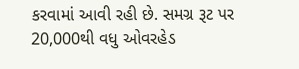કરવામાં આવી રહી છે. સમગ્ર રૂટ પર 20,000થી વધુ ઓવરહેડ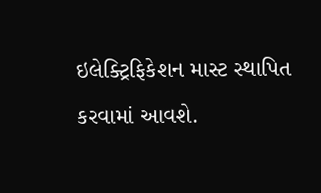ઇલેક્ટ્રિફિકેશન માસ્ટ સ્થાપિત કરવામાં આવશે.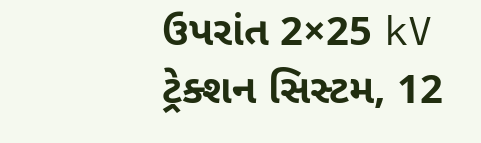ઉપરાંત 2×25 kV ટ્રેક્શન સિસ્ટમ, 12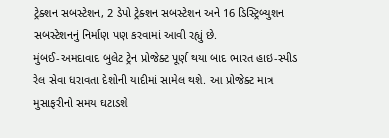ટ્રેક્શન સબસ્ટેશન, 2 ડેપો ટ્રેક્શન સબસ્ટેશન અને 16 ડિસ્ટ્રિબ્યુશન સબસ્ટેશનનું નિર્માણ પણ કરવામાં આવી રહ્યું છે.
મુંબઈ-અમદાવાદ બુલેટ ટ્રેન પ્રોજેક્ટ પૂર્ણ થયા બાદ ભારત હાઇ-સ્પીડ રેલ સેવા ધરાવતા દેશોની યાદીમાં સામેલ થશે. આ પ્રોજેક્ટ માત્ર મુસાફરીનો સમય ઘટાડશે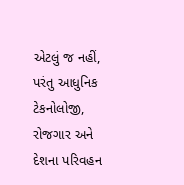એટલું જ નહીં, પરંતુ આધુનિક ટેકનોલોજી, રોજગાર અને દેશના પરિવહન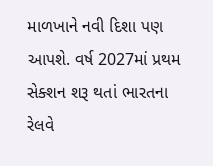માળખાને નવી દિશા પણ આપશે. વર્ષ 2027માં પ્રથમ સેક્શન શરૂ થતાં ભારતના રેલવે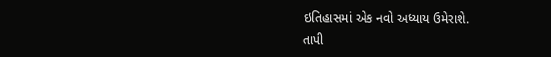ઇતિહાસમાં એક નવો અધ્યાય ઉમેરાશે.
તાપી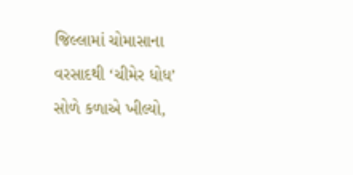જિલ્લામાં ચોમાસાના વરસાદથી ‘ચીમેર ધોધ’ સોળે કળાએ ખીલ્યો,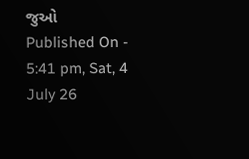જુઓ
Published On - 5:41 pm, Sat, 4 July 26